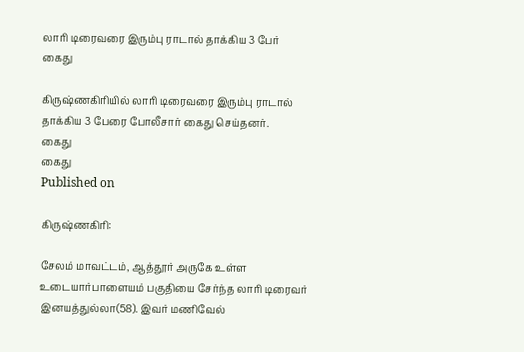லாரி டிரைவரை இரும்பு ராடால் தாக்கிய 3 பேர் கைது

கிருஷ்ணகிரியில் லாரி டிரைவரை இரும்பு ராடால் தாக்கிய 3 பேரை போலீசார் கைது செய்தனர்.
கைது
கைது
Published on

கிருஷ்ணகிரி:

சேலம் மாவட்டம், ஆத்தூர் அருகே உள்ள உடையார்பாளையம் பகுதியை சேர்ந்த லாரி டிரைவர் இனயத்துல்லா(58). இவர் மணிவேல்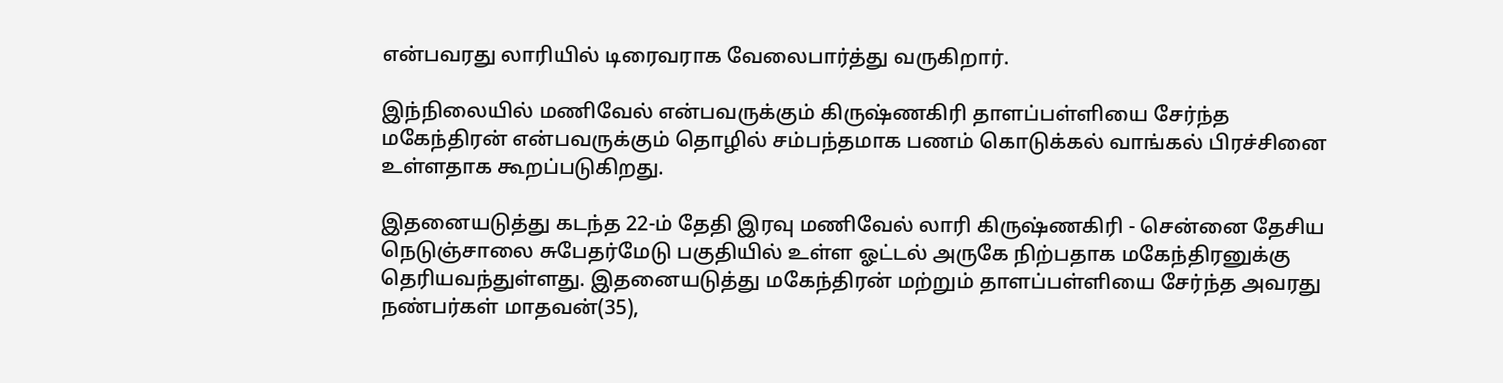என்பவரது லாரியில் டிரைவராக வேலைபார்த்து வருகிறார்.

இந்நிலையில் மணிவேல் என்பவருக்கும் கிருஷ்ணகிரி தாளப்பள்ளியை சேர்ந்த மகேந்திரன் என்பவருக்கும் தொழில் சம்பந்தமாக பணம் கொடுக்கல் வாங்கல் பிரச்சினை உள்ளதாக கூறப்படுகிறது.

இதனையடுத்து கடந்த 22-ம் தேதி இரவு மணிவேல் லாரி கிருஷ்ணகிரி - சென்னை தேசிய நெடுஞ்சாலை சுபேதர்மேடு பகுதியில் உள்ள ஓட்டல் அருகே நிற்பதாக மகேந்திரனுக்கு தெரியவந்துள்ளது. இதனையடுத்து மகேந்திரன் மற்றும் தாளப்பள்ளியை சேர்ந்த அவரது நண்பர்கள் மாதவன்(35),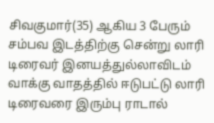சிவகுமார்(35) ஆகிய 3 பேரும் சம்பவ இடத்திற்கு சென்று லாரி டிரைவர் இனயத்துல்லாவிடம் வாக்கு வாதத்தில் ஈடுபட்டு லாரி டிரைவரை இரும்பு ராடால்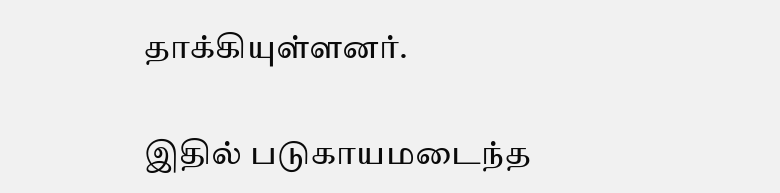தாக்கியுள்ளனர்.

இதில் படுகாயமடைந்த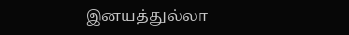இனயத்துல்லா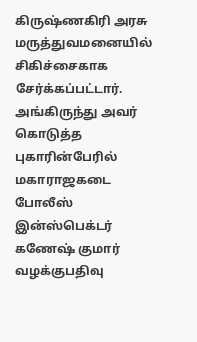கிருஷ்ணகிரி அரசு மருத்துவமனையில் சிகிச்சைகாக சேர்க்கப்பட்டார். அங்கிருந்து அவர் கொடுத்த புகாரின்பேரில் மகாராஜகடை போலீஸ் இன்ஸ்பெக்டர் கணேஷ் குமார் வழக்குபதிவு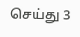செய்து 3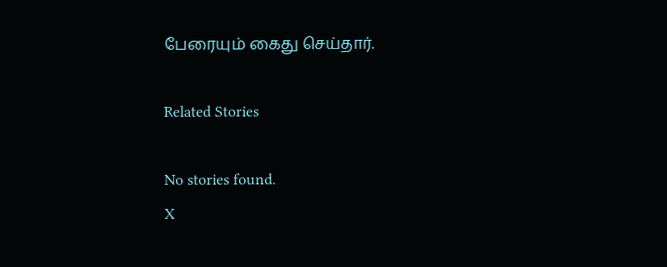பேரையும் கைது செய்தார்.

Related Stories

No stories found.
X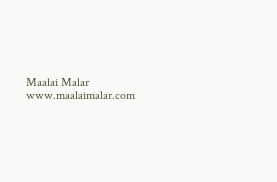Maalai Malar
www.maalaimalar.com